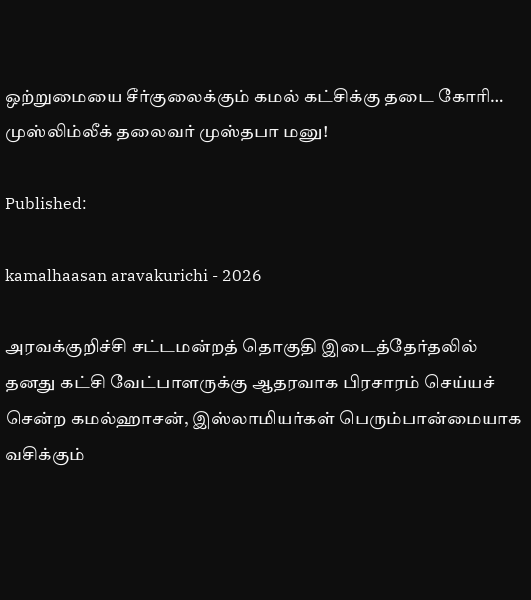ஒற்றுமையை சீர்குலைக்கும் கமல் கட்சிக்கு தடை கோரி… முஸ்லிம்லீக் தலைவர் முஸ்தபா மனு!

Published:

kamalhaasan aravakurichi - 2026

அரவக்குறிச்சி சட்டமன்றத் தொகுதி இடைத்தேர்தலில் தனது கட்சி வேட்பாளருக்கு ஆதரவாக பிரசாரம் செய்யச் சென்ற கமல்ஹாசன், இஸ்லாமியர்கள் பெரும்பான்மையாக வசிக்கும்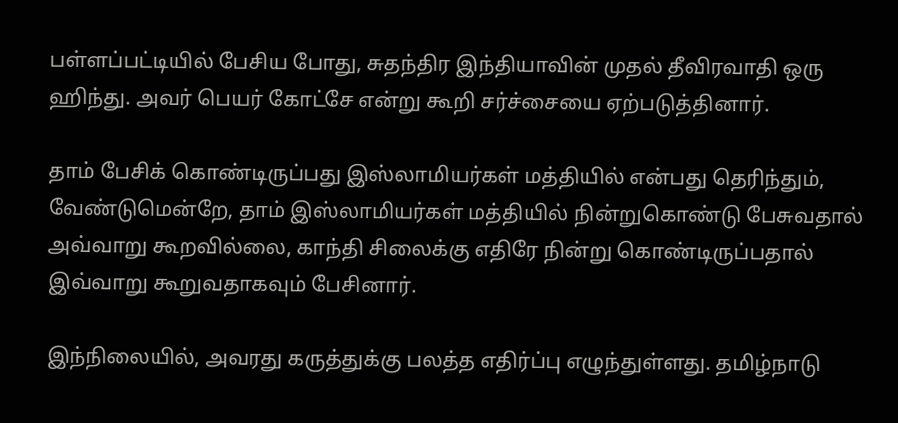பள்ளப்பட்டியில் பேசிய போது, சுதந்திர இந்தியாவின் முதல் தீவிரவாதி ஒரு ஹிந்து. அவர் பெயர் கோட்சே என்று கூறி சர்ச்சையை ஏற்படுத்தினார்.

தாம் பேசிக் கொண்டிருப்பது இஸ்லாமியர்கள் மத்தியில் என்பது தெரிந்தும், வேண்டுமென்றே, தாம் இஸ்லாமியர்கள் மத்தியில் நின்றுகொண்டு பேசுவதால் அவ்வாறு கூறவில்லை, காந்தி சிலைக்கு எதிரே நின்று கொண்டிருப்பதால் இவ்வாறு கூறுவதாகவும் பேசினார்.

இந்நிலையில், அவரது கருத்துக்கு பலத்த எதிர்ப்பு எழுந்துள்ளது. தமிழ்நாடு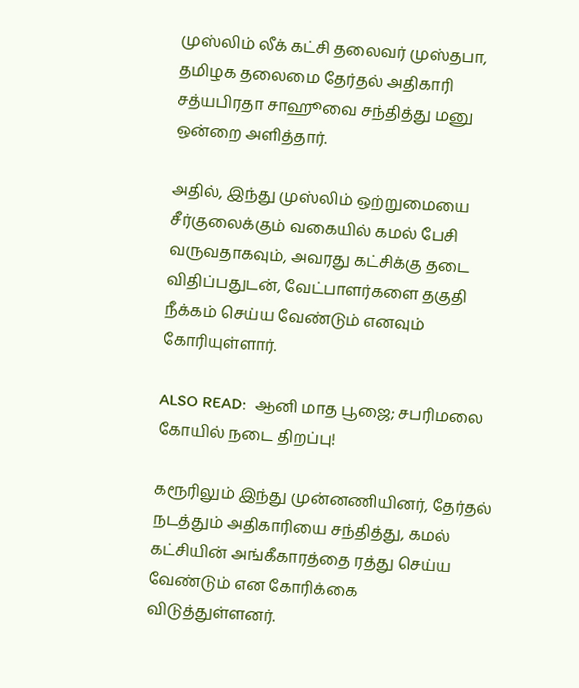முஸ்லிம் லீக் கட்சி தலைவர் முஸ்தபா, தமிழக தலைமை தேர்தல் அதிகாரி சத்யபிரதா சாஹூவை சந்தித்து மனு ஒன்றை அளித்தார்.

அதில், இந்து முஸ்லிம் ஒற்றுமையை சீர்குலைக்கும் வகையில் கமல் பேசி வருவதாகவும், அவரது கட்சிக்கு தடை விதிப்பதுடன், வேட்பாளர்களை தகுதி நீக்கம் செய்ய வேண்டும் எனவும் கோரியுள்ளார்.

ALSO READ:  ஆனி மாத பூஜை; சபரிமலை கோயில் நடை திறப்பு!

கரூரிலும் இந்து முன்னணியினர், தேர்தல் நடத்தும் அதிகாரியை சந்தித்து, கமல் கட்சியின் அங்கீகாரத்தை ரத்து செய்ய வேண்டும் என கோரிக்கை விடுத்துள்ளனர்.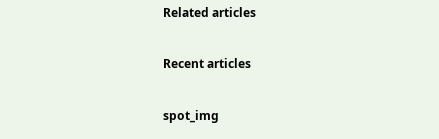Related articles

Recent articles

spot_img